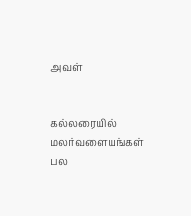அவள்


கல்லரையில்
மலர்வளையங்கள்
பல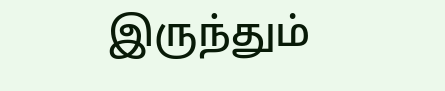இருந்தும்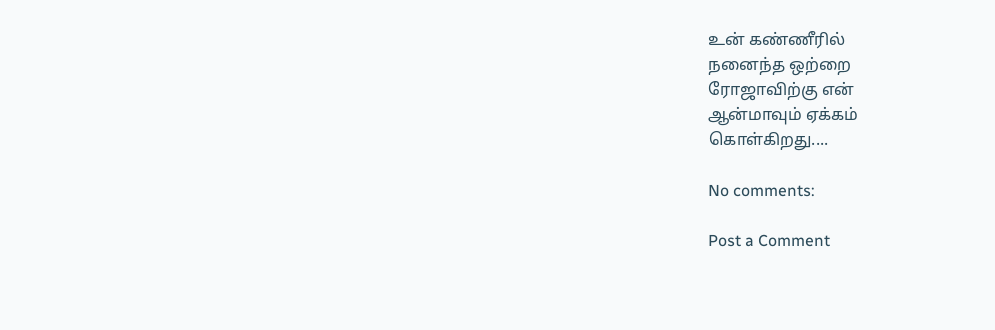உன் கண்ணீரில்
நனைந்த ஒற்றை
ரோஜாவிற்கு என்
ஆன்மாவும் ஏக்கம்
கொள்கிறது....

No comments:

Post a Comment